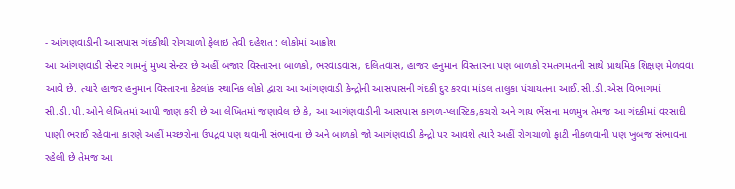- આંગણવાડીની આસપાસ ગંદકીથી રોગચાળો ફેલાઇ તેવી દહેશત : લોકોમાં આક્રોશ
આ આંગણવાડી સેન્ટર ગામનું મુખ્ય સેન્ટર છે અહીં બજાર વિસ્તારના બાળકો, ભરવાડવાસ, દલિતવાસ, હાજર હનુમાન વિસ્તારના પણ બાળકો રમતગમતની સાથે પ્રાથમિક શિક્ષણ મેળવવા આવે છે. ત્યારે હાજર હનુમાન વિસ્તારના કેટલાંક સ્થાનિક લોકો દ્વારા આ આંગણવાડી કેન્દ્રોની આસપાસની ગંદકી દુર કરવા માંડલ તાલુકા પંચાયતના આઈ.સી.ડી.એસ વિભાગમાં સી.ડી.પી.ઓને લેખિતમાં આપી જાણ કરી છે આ લેખિતમાં જણાવેલ છે કે, આ આગંણવાડીની આસપાસ કાગળ-પ્લાસ્ટિક,કચરો અને ગાય ભેંસના મળમુત્ર તેમજ આ ગંદકીમાં વરસાદી પાણી ભરાઈ રહેવાના કારણે અહીં મચ્છરોના ઉપદ્રવ પણ થવાની સંભાવના છે અને બાળકો જો આગંણવાડી કેન્દ્રો પર આવશે ત્યારે અહીં રોગચાળો ફાટી નીકળવાની પણ ખુબજ સંભાવના રહેલી છે તેમજ આ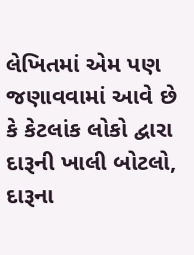લેખિતમાં એમ પણ જણાવવામાં આવે છે કે કેટલાંક લોકો દ્વારા દારૂની ખાલી બોટલો, દારૂના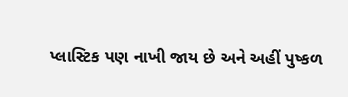પ્લાસ્ટિક પણ નાખી જાય છે અને અહીં પુષ્કળ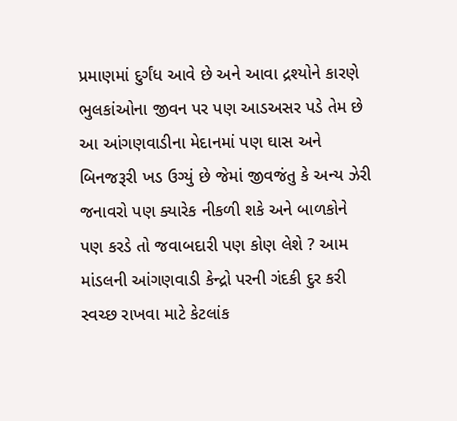પ્રમાણમાં દુર્ગંધ આવે છે અને આવા દ્રશ્યોને કારણે ભુલકાંઓના જીવન પર પણ આડઅસર પડે તેમ છે આ આંગણવાડીના મેદાનમાં પણ ઘાસ અને બિનજરૂરી ખડ ઉગ્યું છે જેમાં જીવજંતુ કે અન્ય ઝેરી જનાવરો પણ ક્યારેક નીકળી શકે અને બાળકોને પણ કરડે તો જવાબદારી પણ કોણ લેશે ? આમ માંડલની આંગણવાડી કેન્દ્રો પરની ગંદકી દુર કરી સ્વચ્છ રાખવા માટે કેટલાંક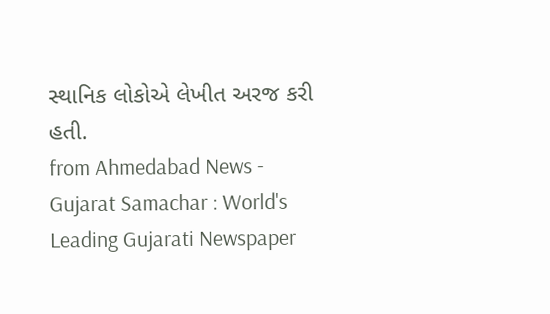સ્થાનિક લોકોએ લેખીત અરજ કરી હતી.
from Ahmedabad News - Gujarat Samachar : World's Leading Gujarati Newspaper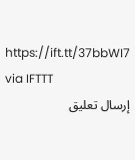https://ift.tt/37bbWI7
via IFTTT
إرسال تعليق